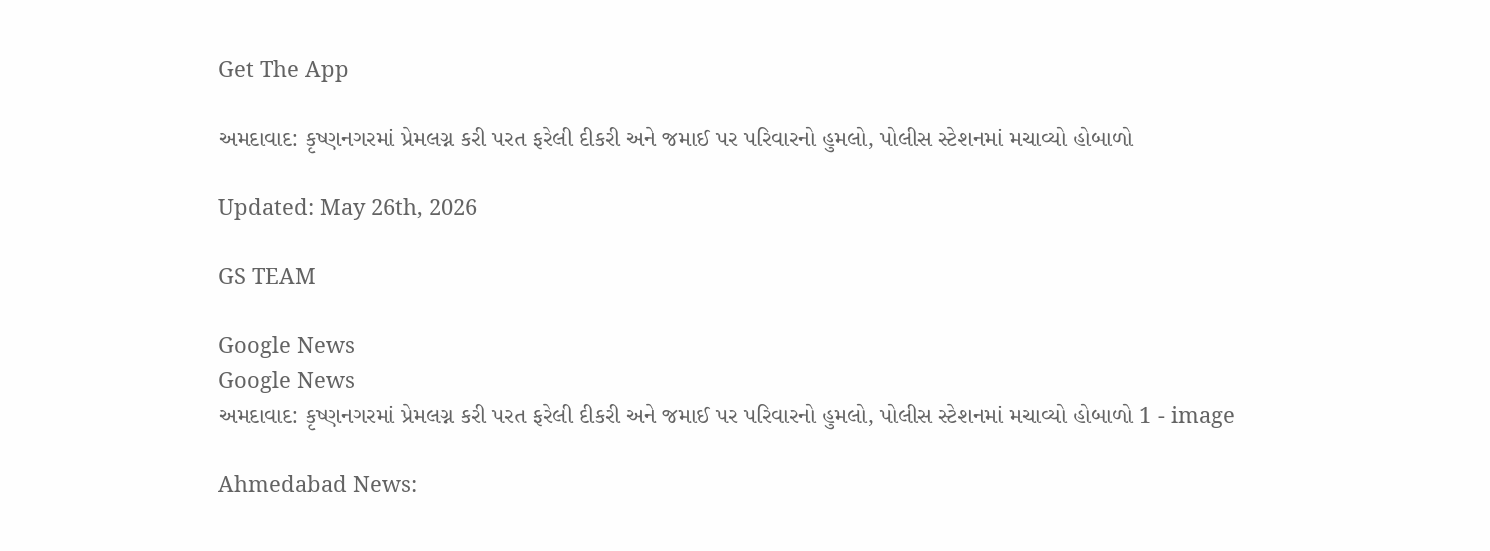Get The App

અમદાવાદ: કૃષ્ણનગરમાં પ્રેમલગ્ન કરી પરત ફરેલી દીકરી અને જમાઈ પર પરિવારનો હુમલો, પોલીસ સ્ટેશનમાં મચાવ્યો હોબાળો

Updated: May 26th, 2026

GS TEAM

Google News
Google News
અમદાવાદ: કૃષ્ણનગરમાં પ્રેમલગ્ન કરી પરત ફરેલી દીકરી અને જમાઈ પર પરિવારનો હુમલો, પોલીસ સ્ટેશનમાં મચાવ્યો હોબાળો 1 - image

Ahmedabad News: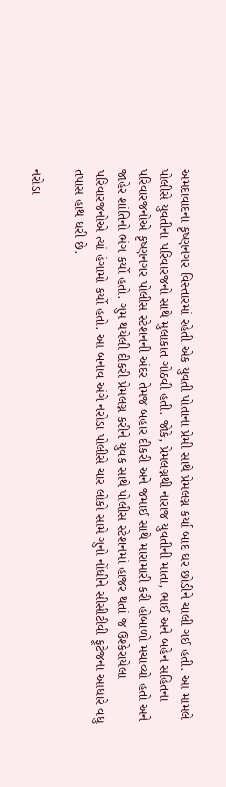અમદાવાદના કૃષ્ણનગર વિસ્તારમાં રહેતી એક યુવતી પોતાના પ્રેમી સાથે પ્રેમલગ્ન કર્યા બાદ ઘર છોડીને ચાલી ગઈ હતી. આ મામલે પોલીસે યુવતીના પરિવારજનો સાથે મુલાકાત ગોઠવી હતી. જોકે, પ્રેમલગ્નથી નારાજ યુવતીની માતા, ભાઈ અને બહેન સહિતના પરિવારજનોએ કૃષ્ણનગર પોલીસ સ્ટેશનની અંદર તેમજ બહાર દીકરી અને જમાઈ સાથે મારામારી કરી હોબાળો મચાવ્યો હતો અને જાહેર શાંતિનો ભંગ કર્યો હતો. ગુમ થયેલી દીકરી પ્રેમલગ્ન કરીને યુવક સાથે પોલીસ સ્ટેશનમાં હાજર થતાં જ ઉશ્કેરાયેલા પરિવારજનોએ ત્યાં હંગામો કર્યો હતો. આ બનાવ અંગે નરોડા પોલીસે ચાર લોકો સામે ગુનો નોંધીને સીસીટીવી ફૂટેજના આધારે વધુ તપાસ હાથ ધરી છે.

નરોડા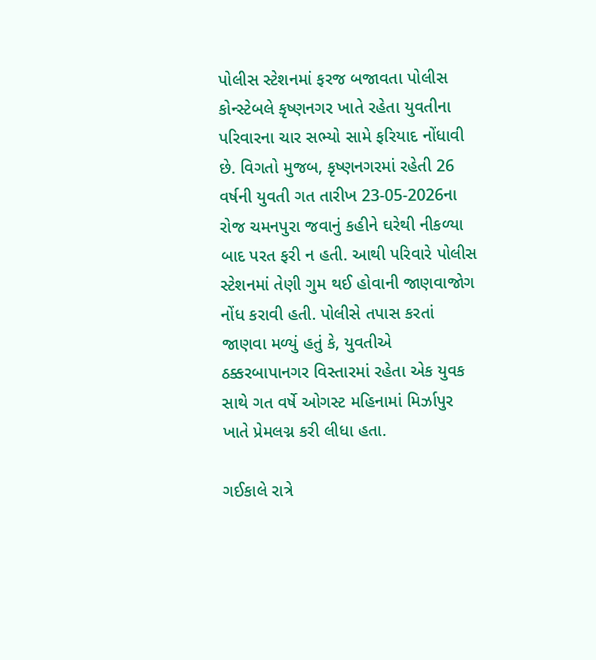પોલીસ સ્ટેશનમાં ફરજ બજાવતા પોલીસ કોન્સ્ટેબલે કૃષ્ણનગર ખાતે રહેતા યુવતીના પરિવારના ચાર સભ્યો સામે ફરિયાદ નોંધાવી છે. વિગતો મુજબ, કૃષ્ણનગરમાં રહેતી 26 વર્ષની યુવતી ગત તારીખ 23-05-2026ના રોજ ચમનપુરા જવાનું કહીને ઘરેથી નીકળ્યા બાદ પરત ફરી ન હતી. આથી પરિવારે પોલીસ સ્ટેશનમાં તેણી ગુમ થઈ હોવાની જાણવાજોગ નોંધ કરાવી હતી. પોલીસે તપાસ કરતાં જાણવા મળ્યું હતું કે, યુવતીએ ઠક્કરબાપાનગર વિસ્તારમાં રહેતા એક યુવક સાથે ગત વર્ષે ઓગસ્ટ મહિનામાં મિર્ઝાપુર ખાતે પ્રેમલગ્ન કરી લીધા હતા.

ગઈકાલે રાત્રે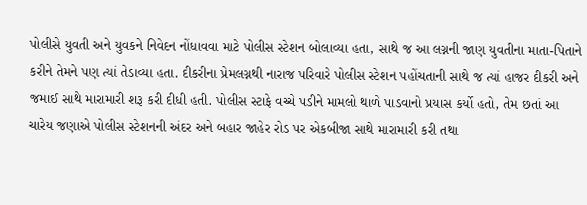પોલીસે યુવતી અને યુવકને નિવેદન નોંધાવવા માટે પોલીસ સ્ટેશન બોલાવ્યા હતા, સાથે જ આ લગ્નની જાણ યુવતીના માતા-પિતાને કરીને તેમને પણ ત્યાં તેડાવ્યા હતા. દીકરીના પ્રેમલગ્નથી નારાજ પરિવારે પોલીસ સ્ટેશન પહોંચતાની સાથે જ ત્યાં હાજર દીકરી અને જમાઈ સાથે મારામારી શરૂ કરી દીધી હતી. પોલીસ સ્ટાફે વચ્ચે પડીને મામલો થાળે પાડવાનો પ્રયાસ કર્યો હતો, તેમ છતાં આ ચારેય જણાએ પોલીસ સ્ટેશનની અંદર અને બહાર જાહેર રોડ પર એકબીજા સાથે મારામારી કરી તથા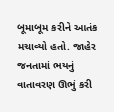બૂમાબૂમ કરીને આતંક મચાવ્યો હતો. જાહેર જનતામાં ભયનું વાતાવરણ ઊભું કરી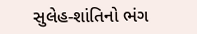સુલેહ-શાંતિનો ભંગ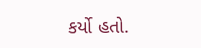કર્યો હતો.